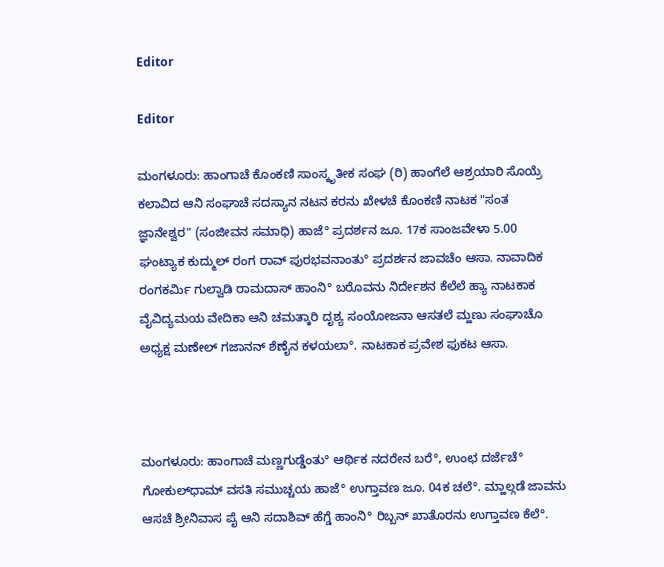Editor

Editor

ಮಂಗಳೂರು: ಹಾಂಗಾಚೆ ಕೊಂಕಣಿ ಸಾಂಸ್ಕೃತೀಕ ಸಂಘ (ರಿ) ಹಾಂಗೆಲೆ ಆಶ್ರಯಾರಿ ಸೊಯ್ರೆ ಕಲಾವಿದ ಆನಿ ಸಂಘಾಚೆ ಸದಸ್ಯಾನ ನಟನ ಕರನು ಖೇಳಚೆ ಕೊಂಕಣಿ ನಾಟಕ "ಸಂತ ಜ್ಞಾನೇಶ್ವರ" (ಸಂಜೀವನ ಸಮಾಧಿ) ಹಾಜೆ° ಪ್ರದರ್ಶನ ಜೂ. 17ಕ ಸಾಂಜವೇಳಾ 5.00 ಘಂಟ್ಯಾಕ ಕುದ್ಮುಲ್ ರಂಗ ರಾವ್ ಪುರಭವನಾಂತು° ಪ್ರದರ್ಶನ ಜಾವಚೆಂ ಆಸಾ. ನಾವಾದಿಕ ರಂಗಕರ್ಮಿ ಗುಲ್ವಾಡಿ ರಾಮದಾಸ್ ಹಾಂನಿ° ಬರೊವನು ನಿರ್ದೇಶನ ಕೆಲೆಲೆ ಹ್ಯಾ ನಾಟಕಾಕ ವೈವಿದ್ಯಮಯ ವೇದಿಕಾ ಆನಿ ಚಮತ್ಕಾರಿ ದೃಶ್ಯ ಸಂಯೋಜನಾ ಆಸತಲೆ ಮ್ಹಣು ಸಂಘಾಚೊ ಅಧ್ಯಕ್ಷ ಮಣೇಲ್ ಗಜಾನನ್ ಶೆಣೈನ ಕಳಯಲಾ°. ನಾಟಕಾಕ ಪ್ರವೇಶ ಫುಕಟ ಆಸಾ.



ಮಂಗಳೂರು: ಹಾಂಗಾಚೆ ಮಣ್ಣಗುಡ್ಡೆಂತು° ಆರ್ಥಿಕ ನದರೇನ ಬರೆ°, ಉಂಛ ದರ್ಜೆಚೆ° ಗೋಕುಲ್‌ಧಾಮ್ ವಸತಿ ಸಮುಚ್ಚಯ ಹಾಜೆ° ಉಗ್ತಾವಣ ಜೂ. 04ಕ ಚಲೆ°. ಮ್ಹಾಲ್ಗಡೆ ಜಾವನು ಆಸಚೆ ಶ್ರೀನಿವಾಸ ಪೈ ಆನಿ ಸದಾಶಿವ್ ಹೆಗ್ಡೆ ಹಾಂನಿ° ರಿಬ್ಬನ್ ಖಾತೊರನು ಉಗ್ತಾವಣ ಕೆಲೆ°.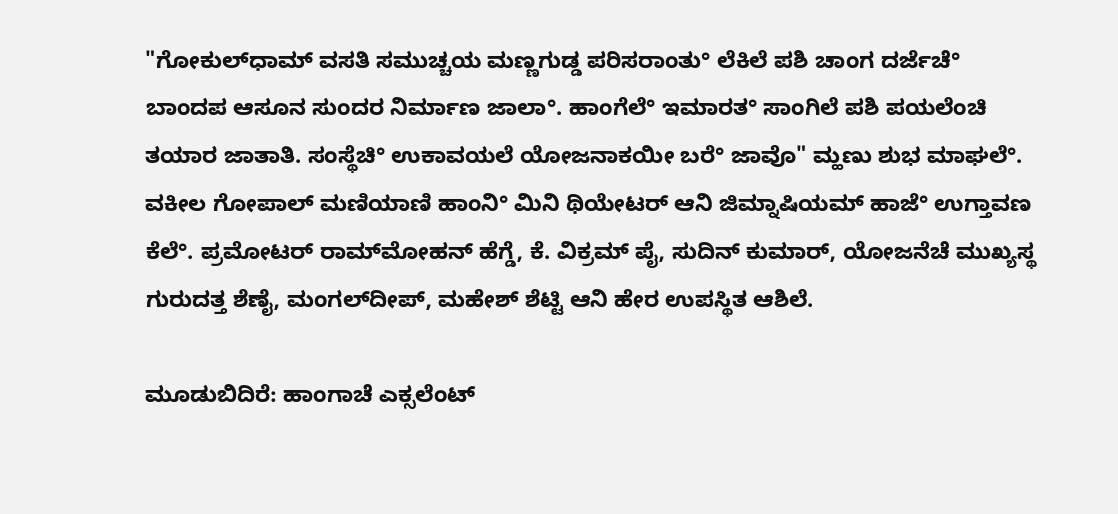"ಗೋಕುಲ್‌ಧಾಮ್ ವಸತಿ ಸಮುಚ್ಚಯ ಮಣ್ಣಗುಡ್ಡ ಪರಿಸರಾಂತು° ಲೆಕಿಲೆ ಪಶಿ ಚಾಂಗ ದರ್ಜೆಚೆ° ಬಾಂದಪ ಆಸೂನ ಸುಂದರ ನಿರ್ಮಾಣ ಜಾಲಾ°. ಹಾಂಗೆಲೆ° ಇಮಾರತ° ಸಾಂಗಿಲೆ ಪಶಿ ಪಯಲೆಂಚಿ ತಯಾರ ಜಾತಾತಿ. ಸಂಸ್ಥೆಚಿ° ಉಕಾವಯಲೆ ಯೋಜನಾಕಯೀ ಬರೆ° ಜಾವೊ" ಮ್ಹಣು ಶುಭ ಮಾಘಲೆ°. ವಕೀಲ ಗೋಪಾಲ್ ಮಣಿಯಾಣಿ ಹಾಂನಿ° ಮಿನಿ ಥಿಯೇಟರ್ ಆನಿ ಜಿಮ್ನಾಷಿಯಮ್ ಹಾಜೆ° ಉಗ್ತಾವಣ ಕೆಲೆ°. ಪ್ರಮೋಟರ್ ರಾಮ್‌ಮೋಹನ್ ಹೆಗ್ಡೆ, ಕೆ. ವಿಕ್ರಮ್ ಪೈ, ಸುದಿನ್ ಕುಮಾರ್, ಯೋಜನೆಚೆ ಮುಖ್ಯಸ್ಥ ಗುರುದತ್ತ ಶೆಣೈ, ಮಂಗಲ್‌ದೀಪ್, ಮಹೇಶ್ ಶೆಟ್ಟಿ ಆನಿ ಹೇರ ಉಪಸ್ಥಿತ ಆಶಿಲೆ.

ಮೂಡುಬಿದಿರೆ: ಹಾಂಗಾಚೆ ಎಕ್ಸಲೆಂಟ್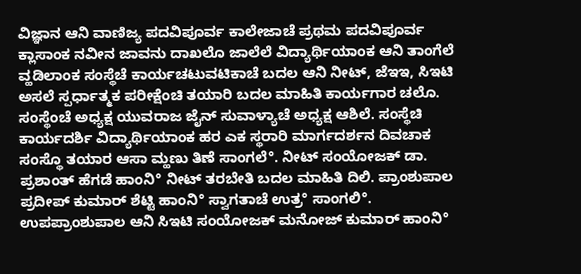ವಿಜ್ಞಾನ ಆನಿ ವಾಣಿಜ್ಯ ಪದವಿಪೂರ್ವ ಕಾಲೇಜಾಚೆ ಪ್ರಥಮ ಪದವಿಪೂರ್ವ ಕ್ಲಾಸಾಂಕ ನವೀನ ಜಾವನು ದಾಖಲೊ ಜಾಲೆಲೆ ವಿದ್ಯಾರ್ಥಿಯಾಂಕ ಆನಿ ತಾಂಗೆಲೆ ವ್ಹಡಿಲಾಂಕ ಸಂಸ್ಥೆಚೆ ಕಾರ್ಯಚಟುವಟಿಕಾಚೆ ಬದಲ ಆನಿ ನೀಟ್, ಜೆಇಇ, ಸಿಇಟಿ ಅಸಲೆ ಸ್ಪರ್ಧಾತ್ಮಕ ಪರೀಕ್ಷೆಂಚಿ ತಯಾರಿ ಬದಲ ಮಾಹಿತಿ ಕಾರ್ಯಗಾರ ಚಲೊ. ಸಂಸ್ಥೆಂಚೆ ಅಧ್ಯಕ್ಷ ಯುವರಾಜ ಜೈನ್ ಸುವಾಳ್ಯಾಚೆ ಅಧ್ಯಕ್ಷ ಆಶಿಲೆ. ಸಂಸ್ಥೆಚಿ ಕಾರ್ಯದರ್ಶಿ ವಿದ್ಯಾರ್ಥಿಯಾಂಕ ಹರ ಎಕ ಸ್ಥರಾರಿ ಮಾರ್ಗದರ್ಶನ ದಿವಚಾಕ ಸಂಸ್ಥೊ ತಯಾರ ಆಸಾ ಮ್ಹಣು ತಿಣೆ ಸಾಂಗಲೆ°. ನೀಟ್ ಸಂಯೋಜಕ್ ಡಾ. ಪ್ರಶಾಂತ್ ಹೆಗಡೆ ಹಾಂನಿ° ನೀಟ್ ತರಬೇತಿ ಬದಲ ಮಾಹಿತಿ ದಿಲಿ. ಪ್ರಾಂಶುಪಾಲ ಪ್ರದೀಪ್ ಕುಮಾರ್ ಶೆಟ್ಟಿ ಹಾಂನಿ° ಸ್ವಾಗತಾಚೆ ಉತ್ರ° ಸಾಂಗಲಿ°. ಉಪಪ್ರಾಂಶುಪಾಲ ಆನಿ ಸಿಇಟಿ ಸಂಯೋಜಕ್ ಮನೋಜ್ ಕುಮಾರ್ ಹಾಂನಿ°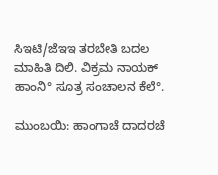ಸಿಇಟಿ/ಜೆಇಇ ತರಬೇತಿ ಬದಲ ಮಾಹಿತಿ ದಿಲಿ. ವಿಕ್ರಮ ನಾಯಕ್ ಹಾಂನಿ° ಸೂತ್ರ ಸಂಚಾಲನ ಕೆಲೆ°.

ಮುಂಬಯಿ: ಹಾಂಗಾಚೆ ದಾದರಚೆ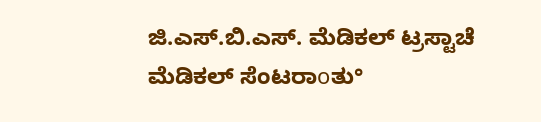ಜಿ.ಎಸ್.ಬಿ.ಎಸ್. ಮೆಡಿಕಲ್ ಟ್ರಸ್ಟಾಚೆ ಮೆಡಿಕಲ್ ಸೆಂಟರಾοತು°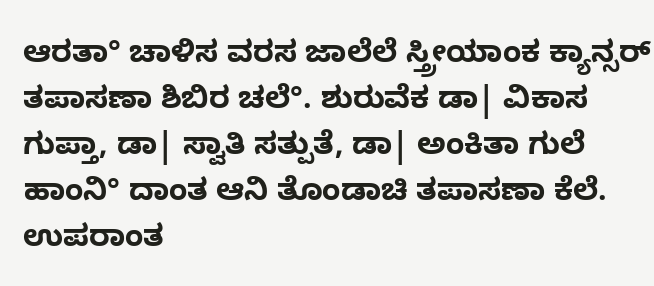ಆರತಾ° ಚಾಳಿಸ ವರಸ ಜಾಲೆಲೆ ಸ್ತ್ರೀಯಾಂಕ ಕ್ಯಾನ್ಸರ್ ತಪಾಸಣಾ ಶಿಬಿರ ಚಲೆ°. ಶುರುವೆಕ ಡಾ| ವಿಕಾಸ ಗುಪ್ತಾ, ಡಾ| ಸ್ವಾತಿ ಸತ್ಪುತೆ, ಡಾ| ಅಂಕಿತಾ ಗುಲೆ ಹಾಂನಿ° ದಾಂತ ಆನಿ ತೊಂಡಾಚಿ ತಪಾಸಣಾ ಕೆಲೆ. ಉಪರಾಂತ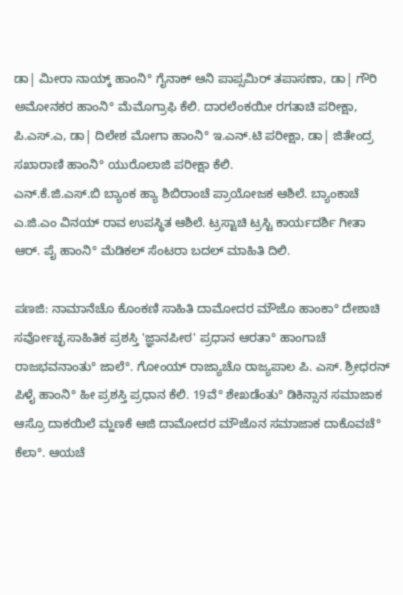ಡಾ| ಮೀರಾ ನಾಯ್ಕ್ ಹಾಂನಿ° ಗೈನಾಕ್ ಆನಿ ಪಾಪ್ಸಮಿರ್ ತಪಾಸಣಾ, ಡಾ| ಗೌರಿ ಅಮೋನಕರ ಹಾಂನಿ° ಮೆಮೊಗ್ರಾಫಿ ಕೆಲಿ. ದಾರಲೆಂಕಯೀ ರಗತಾಚಿ ಪರೀಕ್ಷಾ, ಪಿ.ಎಸ್.ಎ, ಡಾ| ದಿಲೇಶ ಮೋಗಾ ಹಾಂನಿ° ಇ.ಎನ್.ಟಿ ಪರೀಕ್ಷಾ, ಡಾ| ಜಿತೇಂದ್ರ ಸಖಾರಾಣಿ ಹಾಂನಿ° ಯುರೊಲಾಜಿ ಪರೀಕ್ಷಾ ಕೆಲಿ.
ಎನ್.ಕೆ.ಜಿ.ಎಸ್.ಬಿ ಬ್ಯಾಂಕ ಹ್ಯಾ ಶಿಬಿರಾಂಚೆ ಪ್ರಾಯೋಜಕ ಆಶಿಲೆ. ಬ್ಯಾಂಕಾಚೆ ಎ.ಜಿ.ಎಂ ವಿನಯ್ ರಾವ ಉಪಸ್ಥಿತ ಆಶಿಲೆ. ಟ್ರಸ್ಟಾಚಿ ಟ್ರಸ್ಟಿ ಕಾರ್ಯದರ್ಶಿ ಗೀತಾ ಆರ್. ಪೈ ಹಾಂನಿ° ಮೆಡಿಕಲ್ ಸೆಂಟರಾ ಬದಲ್ ಮಾಹಿತಿ ದಿಲಿ.

ಪಣಜಿ: ನಾಮಾನೆಚೊ ಕೊಂಕಣಿ ಸಾಹಿತಿ ದಾಮೋದರ ಮೌಜೊ ಹಾಂಕಾ° ದೇಶಾಚಿ ಸರ್ವೋಚ್ಛ ಸಾಹಿತಿಕ ಪ್ರಶಸ್ತಿ 'ಜ್ಞಾನಪೀಠ' ಪ್ರಧಾನ ಆರತಾ° ಹಾಂಗಾಚೆ ರಾಜಭವನಾಂತು° ಜಾಲೆ°. ಗೋಂಯ್ ರಾಜ್ಯಾಚೊ ರಾಜ್ಯಪಾಲ ಪಿ. ಎಸ್. ಶ್ರೀಧರನ್ ಪಿಳೈ ಹಾಂನಿ° ಹೀ ಪ್ರಶಸ್ತಿ ಪ್ರಧಾನ ಕೆಲಿ. 19ವೆ° ಶೇಖಡೆಂತು° ಡಿಕಿನ್ಸಾನ ಸಮಾಜಾಕ ಆಸ್ರೊ ದಾಕಯಿಲೆ ಮ್ಹಣಕೆ ಆಜಿ ದಾಮೋದರ ಮೌಜೊನ ಸಮಾಜಾಕ ದಾಕೊವಚೆ° ಕೆಲಾ°. ಆಯಚೆ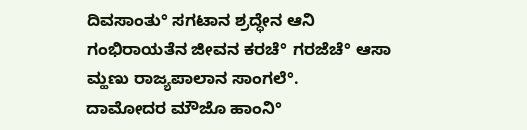ದಿವಸಾಂತು° ಸಗಟಾನ ಶ್ರದ್ಧೇನ ಆನಿ ಗಂಭಿರಾಯತೆನ ಜೀವನ ಕರಚೆ° ಗರಜೆಚೆ° ಆಸಾ ಮ್ಹಣು ರಾಜ್ಯಪಾಲಾನ ಸಾಂಗಲೆ°.
ದಾಮೋದರ ಮೌಜೊ ಹಾಂನಿ°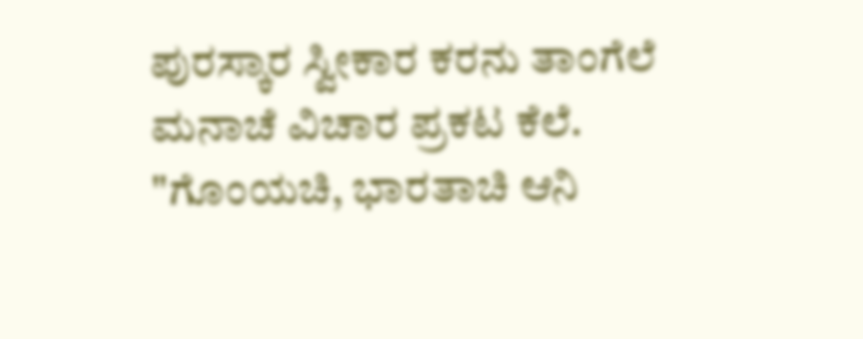ಪುರಸ್ಕಾರ ಸ್ವೀಕಾರ ಕರನು ತಾಂಗೆಲೆ ಮನಾಚೆ ವಿಚಾರ ಪ್ರಕಟ ಕೆಲೆ. "ಗೊಂಯಚಿ, ಭಾರತಾಚಿ ಆನಿ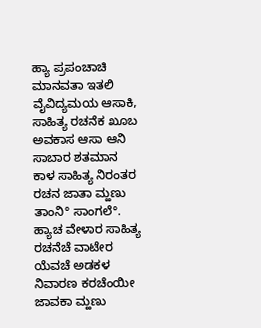ಹ್ಯಾ ಪ್ರಪಂಚಾಚಿ ಮಾನವತಾ ಇತಲಿ ವೈವಿದ್ಯಮಯ ಆಸಾಕಿ, ಸಾಹಿತ್ಯ ರಚನೆಕ ಖೂಬ ಅವಕಾಸ ಆಸಾ ಆನಿ ಸಾಬಾರ ಶತಮಾನ ಕಾಳ ಸಾಹಿತ್ಯ ನಿರಂತರ ರಚನ ಜಾತಾ ಮ್ಹಣು ತಾಂನಿ° ಸಾಂಗಲೆ°. ಹ್ಯಾಚ ವೇಳಾರ ಸಾಹಿತ್ಯ ರಚನೆಚೆ ವಾಟೇರ ಯೆವಚೆ ಅಡಕಳ ನಿವಾರಣ ಕರಚೆಂಯೀ ಜಾವಕಾ ಮ್ಹಣು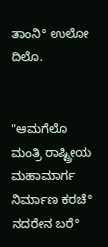ತಾಂನಿ° ಉಲೋ ದಿಲೊ.


"ಆಮಗೆಲೊ ಮಂತ್ರಿ ರಾಷ್ಟ್ರೀಯ ಮಹಾಮಾರ್ಗ ನಿರ್ಮಾಣ ಕರಚೆ° ನದರೇನ ಬರೆ°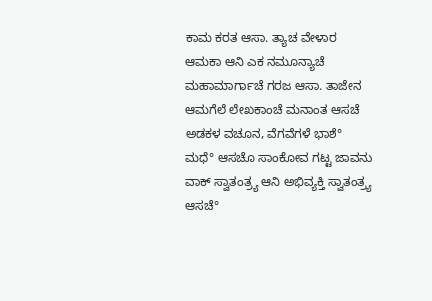ಕಾಮ ಕರತ ಆಸಾ. ತ್ಯಾಚ ವೇಳಾರ ಆಮಕಾ ಆನಿ ಎಕ ನಮೂನ್ಯಾಚೆ ಮಹಾಮಾರ್ಗಾಚೆ ಗರಜ ಆಸಾ. ತಾಜೇನ ಆಮಗೆಲೆ ಲೇಖಕಾಂಚೆ ಮನಾಂತ ಆಸಚೆ ಅಡಕಳ ವಚೂನ, ವೆಗವೆಗಳೆ ಭಾಶೆ° ಮಧೆ° ಆಸಚೊ ಸಾಂಕೋವ ಗಟ್ಟ ಜಾವನು ವಾಕ್ ಸ್ವಾತಂತ್ರ್ಯ ಆನಿ ಅಭಿವ್ಯಕ್ತಿ ಸ್ವಾತಂತ್ರ್ಯ ಆಸಚೆ°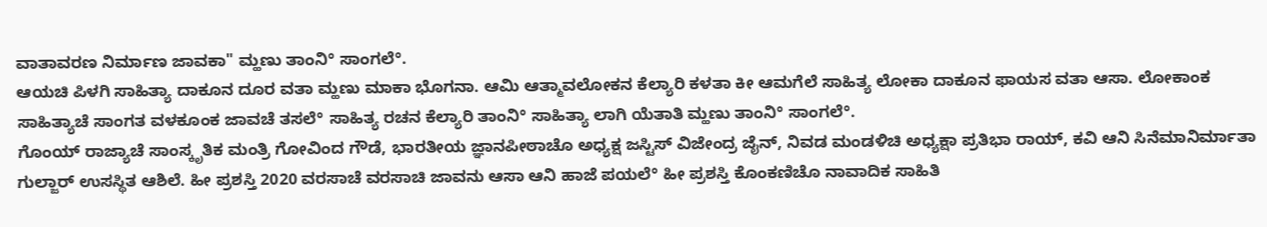ವಾತಾವರಣ ನಿರ್ಮಾಣ ಜಾವಕಾ" ಮ್ಹಣು ತಾಂನಿ° ಸಾಂಗಲೆ°.
ಆಯಚಿ ಪಿಳಗಿ ಸಾಹಿತ್ಯಾ ದಾಕೂನ ದೂರ ವತಾ ಮ್ಹಣು ಮಾಕಾ ಭೊಗನಾ. ಆಮಿ ಆತ್ಮಾವಲೋಕನ ಕೆಲ್ಯಾರಿ ಕಳತಾ ಕೀ ಆಮಗೆಲೆ ಸಾಹಿತ್ಯ ಲೋಕಾ ದಾಕೂನ ಫಾಯಸ ವತಾ ಆಸಾ. ಲೋಕಾಂಕ ಸಾಹಿತ್ಯಾಚೆ ಸಾಂಗತ ವಳಕೂಂಕ ಜಾವಚೆ ತಸಲೆ° ಸಾಹಿತ್ಯ ರಚನ ಕೆಲ್ಯಾರಿ ತಾಂನಿ° ಸಾಹಿತ್ಯಾ ಲಾಗಿ ಯೆತಾತಿ ಮ್ಹಣು ತಾಂನಿ° ಸಾಂಗಲೆ°.
ಗೊಂಯ್ ರಾಜ್ಯಾಚೆ ಸಾಂಸ್ಕೃತಿಕ ಮಂತ್ರಿ ಗೋವಿಂದ ಗೌಡೆ, ಭಾರತೀಯ ಜ್ಞಾನಪೀಠಾಚೊ ಅಧ್ಯಕ್ಷ ಜಸ್ಟಿಸ್ ವಿಜೇಂದ್ರ ಜೈನ್, ನಿವಡ ಮಂಡಳಿಚಿ ಅಧ್ಯಕ್ಷಾ ಪ್ರತಿಭಾ ರಾಯ್, ಕವಿ ಆನಿ ಸಿನೆಮಾನಿರ್ಮಾತಾ ಗುಲ್ಜಾರ್ ಉಸಸ್ಥಿತ ಆಶಿಲೆ. ಹೀ ಪ್ರಶಸ್ತಿ 2020 ವರಸಾಚೆ ವರಸಾಚಿ ಜಾವನು ಆಸಾ ಆನಿ ಹಾಜೆ ಪಯಲೆ° ಹೀ ಪ್ರಶಸ್ತಿ ಕೊಂಕಣಿಚೊ ನಾವಾದಿಕ ಸಾಹಿತಿ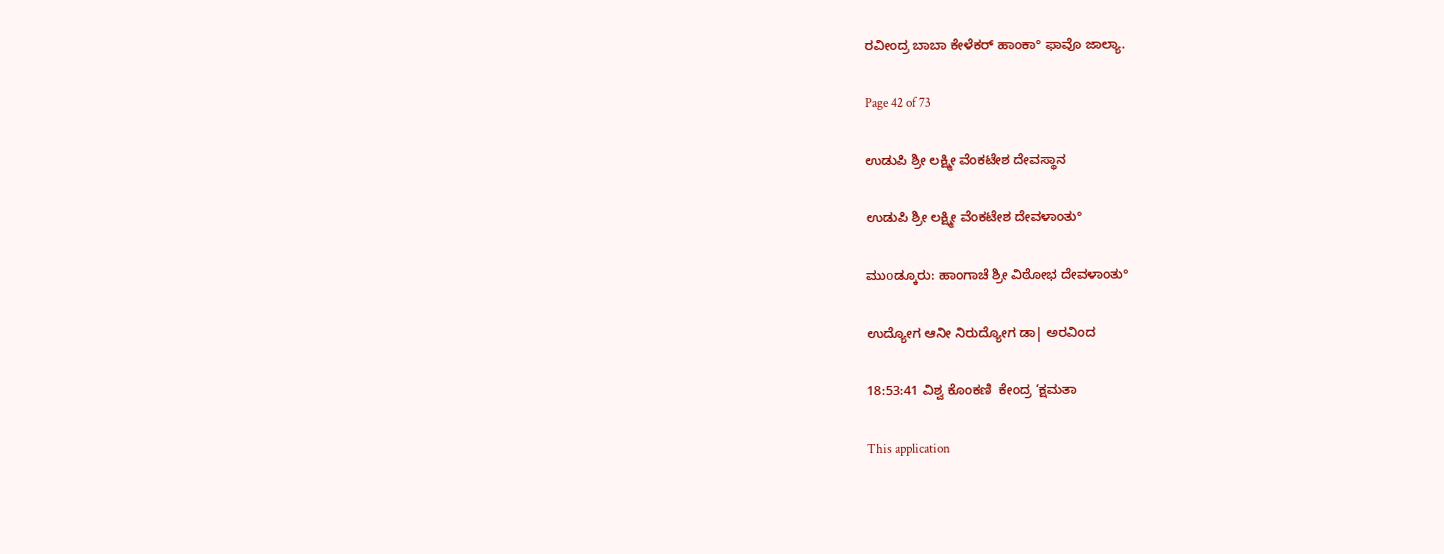ರವೀಂದ್ರ ಬಾಬಾ ಕೇಳೆಕರ್ ಹಾಂಕಾ° ಫಾವೊ ಜಾಲ್ಯಾ.

Page 42 of 73

ಉಡುಪಿ ಶ್ರೀ ಲಕ್ಷ್ಮೀ ವೆಂಕಟೇಶ ದೇವಸ್ಥಾನ

ಉಡುಪಿ ಶ್ರೀ ಲಕ್ಷ್ಮೀ ವೆಂಕಟೇಶ ದೇವಳಾಂತು°

ಮುοಡ್ಕೂರು: ಹಾಂಗಾಚೆ ಶ್ರೀ ವಿಠೋಭ ದೇವಳಾಂತು°

ಉದ್ಯೋಗ ಆನೀ ನಿರುದ್ಯೋಗ ಡಾ| ಅರವಿಂದ

18:53:41 ವಿಶ್ವ ಕೊಂಕಣಿ  ಕೇಂದ್ರ ‘ಕ್ಷಮತಾ

This application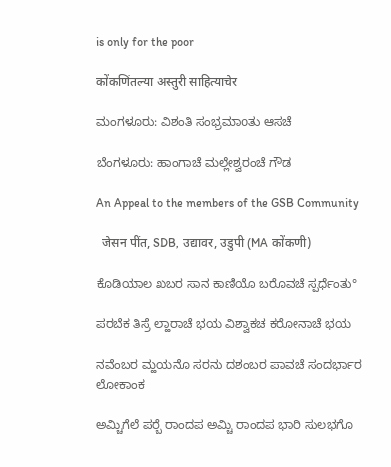is only for the poor

कोंकणिंतल्या अस्तुरी साहित्याचेर

ಮಂಗಳೂರು: ವಿಶಂತಿ ಸಂಭ್ರಮಾοತು ಆಸಚೆ

ಬೆಂಗಳೂರು: ಹಾಂಗಾಚೆ ಮಲ್ಲೇಶ್ವರಂಚೆ ಗೌಡ

An Appeal to the members of the GSB Community

  जेसन पींत, SDB, उद्यावर, उडुपी (MA कोंकणी)

ಕೊಡಿಯಾಲ ಖಬರ ಸಾನ ಕಾಣಿಯೊ ಬರೊವಚೆ ಸ್ಪರ್ಧೆಂತು°

ಪರಬೆಕ ತಿಸ್ರೆ ಲ್ಹಾರಾಚೆ ಭಯ ವಿಶ್ವಾಕಚ ಕರೋನಾಚೆ ಭಯ

ನವೆಂಬರ ಮ್ಹಯನೊ ಸರನು ದಶಂಬರ ಪಾವಚೆ ಸಂದರ್ಭಾರ ಲೋಕಾಂಕ

ಅಮ್ಚಿಗೆಲೆ ಪರ‍್ಬೆ ರಾಂದಪ ಅಮ್ಚಿ ರಾಂದಪ ಭಾರಿ ಸುಲಭಗೊ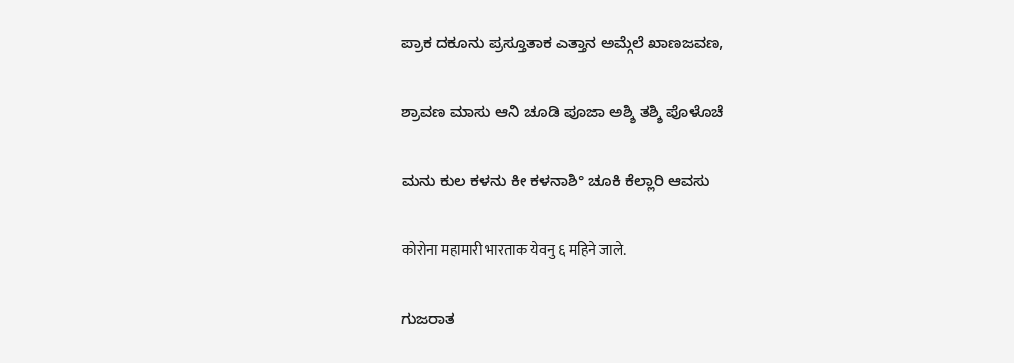ಪ್ರಾಕ ದಕೂನು ಪ್ರಸ್ತೂತಾಕ ಎತ್ತಾನ ಅಮ್ಗೆಲೆ ಖಾಣಜವಣ,

ಶ್ರಾವಣ ಮಾಸು ಆನಿ ಚೂಡಿ ಪೂಜಾ ಅಶ್ಶಿ ತಶ್ಶಿ ಪೊಳೊಚೆ

ಮನು ಕುಲ ಕಳನು ಕೀ ಕಳನಾಶಿ° ಚೂಕಿ ಕೆಲ್ಲಾರಿ ಆವಸು

कोरोना महामारी भारताक येवनु ६ महिने जाले.

ಗುಜರಾತ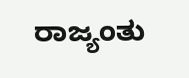ರಾಜ್ಯಂತು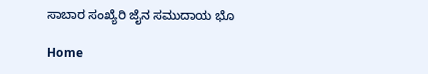ಸಾಬಾರ ಸಂಖ್ಯೆರಿ ಜೈನ ಸಮುದಾಯ ಭೊ

Home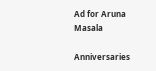Ad for Aruna Masala

Anniversaries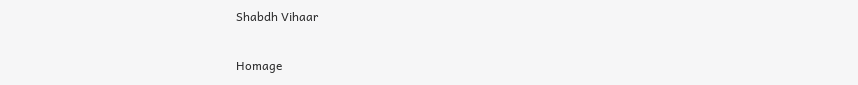Shabdh Vihaar

Homage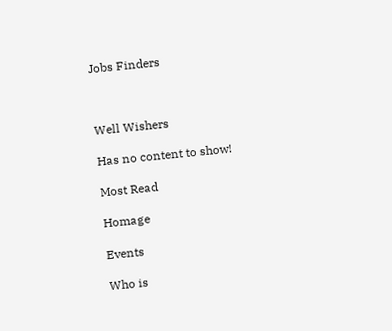Jobs Finders



Well Wishers

Has no content to show!

Most Read

Homage

Events

Who is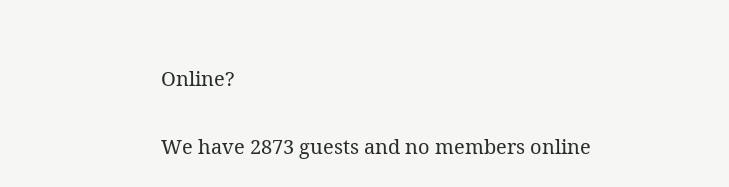Online?

We have 2873 guests and no members online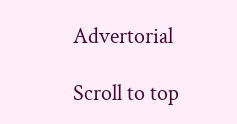Advertorial

Scroll to top